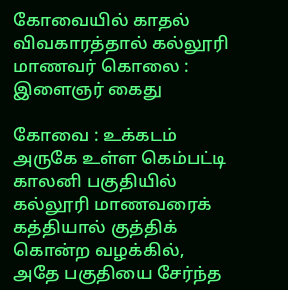கோவையில் காதல் விவகாரத்தால் கல்லூரி மாணவர் கொலை : இளைஞர் கைது

கோவை : உக்கடம் அருகே உள்ள கெம்பட்டி காலனி பகுதியில் கல்லூரி மாணவரைக் கத்தியால் குத்திக் கொன்ற வழக்கில், அதே பகுதியை சேர்ந்த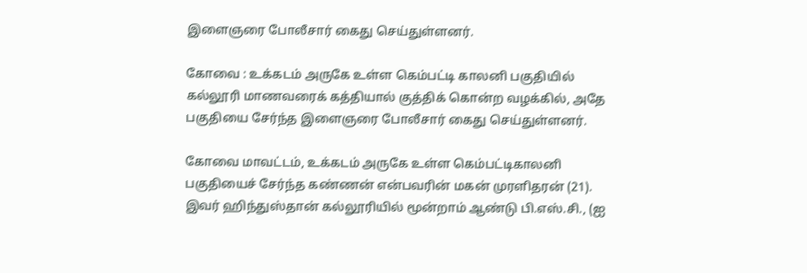இளைஞரை போலீசார் கைது செய்துள்ளனர்.

கோவை : உக்கடம் அருகே உள்ள கெம்பட்டி காலனி பகுதியில் கல்லூரி மாணவரைக் கத்தியால் குத்திக் கொன்ற வழக்கில், அதே பகுதியை சேர்ந்த இளைஞரை போலீசார் கைது செய்துள்ளனர்.

கோவை மாவட்டம், உக்கடம் அருகே உள்ள கெம்பட்டிகாலனி பகுதியைச் சேர்ந்த கண்ணன் என்பவரின் மகன் முரளிதரன் (21). இவர் ஹிந்துஸ்தான் கல்லூரியில் மூன்றாம் ஆண்டு பி.எஸ்.சி., (ஐ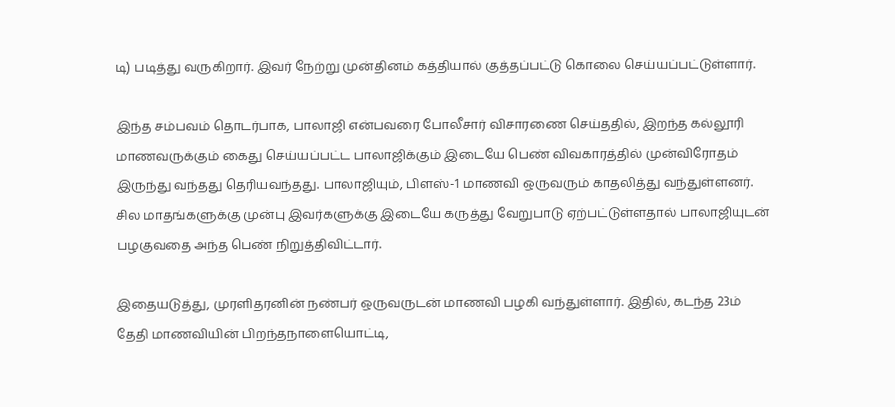டி) படித்து வருகிறார். இவர் நேற்று முன்தினம் கத்தியால் குத்தப்பட்டு கொலை செய்யப்பட்டுள்ளார்.

இந்த சம்பவம் தொடர்பாக, பாலாஜி என்பவரை போலீசார் விசாரணை செய்ததில், இறந்த கல்லூரி மாணவருக்கும் கைது செய்யப்பட்ட பாலாஜிக்கும் இடையே பெண் விவகாரத்தில் முன்விரோதம் இருந்து வந்தது தெரியவந்தது. பாலாஜியும், பிளஸ்-1 மாணவி ஒருவரும் காதலித்து வந்துள்ளனர். சில மாதங்களுக்கு முன்பு இவர்களுக்கு இடையே கருத்து வேறுபாடு ஏற்பட்டுள்ளதால் பாலாஜியுடன் பழகுவதை அந்த பெண் நிறுத்திவிட்டார்.

இதையடுத்து, முரளிதரனின் நண்பர் ஒருவருடன் மாணவி பழகி வந்துள்ளார். இதில், கடந்த 23ம் தேதி மாணவியின் பிறந்தநாளையொட்டி,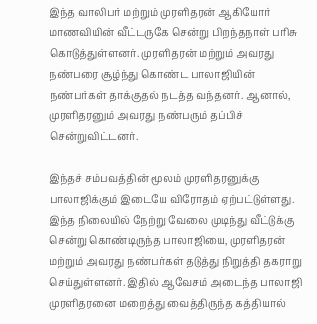இந்த வாலிபர் மற்றும் முரளிதரன் ஆகியோர் மாணவியின் வீட்டருகே சென்று பிறந்தநாள் பரிசு கொடுத்துள்ளனர். முரளிதரன் மற்றும் அவரது நண்பரை சூழ்ந்து கொண்ட பாலாஜியின் நண்பர்கள் தாக்குதல் நடத்த வந்தனர். ஆனால், முரளிதரனும் அவரது நண்பரும் தப்பிச் சென்றுவிட்டனர்.

இந்தச் சம்பவத்தின் மூலம் முரளிதரனுக்கு பாலாஜிக்கும் இடையே விரோதம் ஏற்பட்டுள்ளது. இந்த நிலையில் நேற்று வேலை முடிந்து வீட்டுக்கு சென்று கொண்டிருந்த பாலாஜியை, முரளிதரன் மற்றும் அவரது நண்பர்கள் தடுத்து நிறுத்தி தகராறு செய்துள்ளனர். இதில் ஆவேசம் அடைந்த பாலாஜி முரளிதரனை மறைத்து வைத்திருந்த கத்தியால்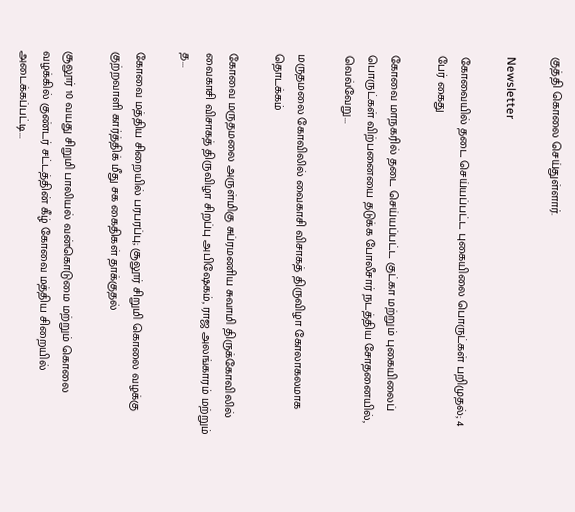குத்தி கொலை செய்துள்ளார்.

Newsletter

கோவையில் தடை செய்யப்பட்ட புகையிலை பொருட்கள் பறிமுதல்; 4 பேர் கைது

கோவை மாநகரில் தடை செய்யப்பட்ட குட்கா மற்றும் புகையிலைப் பொருட்கள் விற்பனையை தடுக்க போலீசார் நடத்திய சோதனையில், வெவ்வேறு...

மருதமலை கோவிலில் வைகாசி விசாகத் திருவிழா கோலாகலமாக தொடக்கம்

கோவை மருதமலை அருள்மிகு சுப்ரமணிய சுவாமி திருக்கோவிலில் வைகாசி விசாகத் திருவிழா சிறப்பு அபிஷேகம், ராஜ அலங்காரம் மற்றும் த...

கோவை மத்திய சிறையில் பரபரப்பு; சூலூர் சிறுமி கொலை வழக்கு குற்றவாளி கார்த்திக் மீது சக கைதிகள் தாக்குதல்

சூலூர் 10 வயது சிறுமி பாலியல் வன்கொடுமை மற்றும் கொலை வழக்கில் குண்டர் சட்டத்தின் கீழ் கோவை மத்திய சிறையில் அடைக்கப்பட்டி...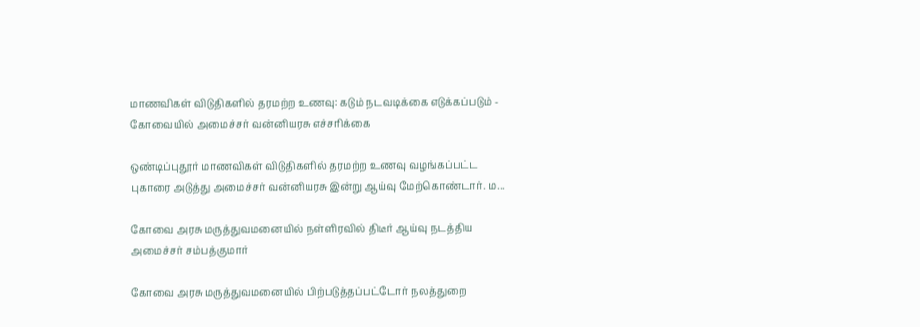மாணவிகள் விடுதிகளில் தரமற்ற உணவு: கடும் நடவடிக்கை எடுக்கப்படும் - கோவையில் அமைச்சர் வன்னியரசு எச்சரிக்கை

ஒண்டிப்புதூர் மாணவிகள் விடுதிகளில் தரமற்ற உணவு வழங்கப்பட்ட புகாரை அடுத்து அமைச்சர் வன்னியரசு இன்று ஆய்வு மேற்கொண்டார். ம...

கோவை அரசு மருத்துவமனையில் நள்ளிரவில் திடீர் ஆய்வு நடத்திய அமைச்சர் சம்பத்குமார்

கோவை அரசு மருத்துவமனையில் பிற்படுத்தப்பட்டோர் நலத்துறை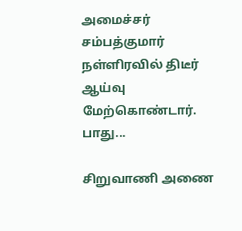அமைச்சர் சம்பத்குமார் நள்ளிரவில் திடீர் ஆய்வு மேற்கொண்டார். பாது...

சிறுவாணி அணை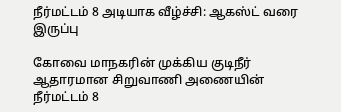நீர்மட்டம் 8 அடியாக வீழ்ச்சி: ஆகஸ்ட் வரை இருப்பு

கோவை மாநகரின் முக்கிய குடிநீர் ஆதாரமான சிறுவாணி அணையின் நீர்மட்டம் 8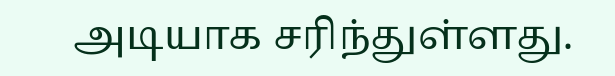அடியாக சரிந்துள்ளது.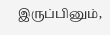இருப்பினும்,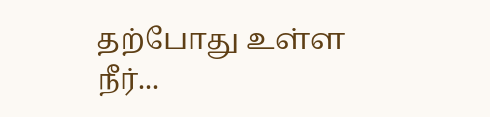தற்போது உள்ள நீர்...